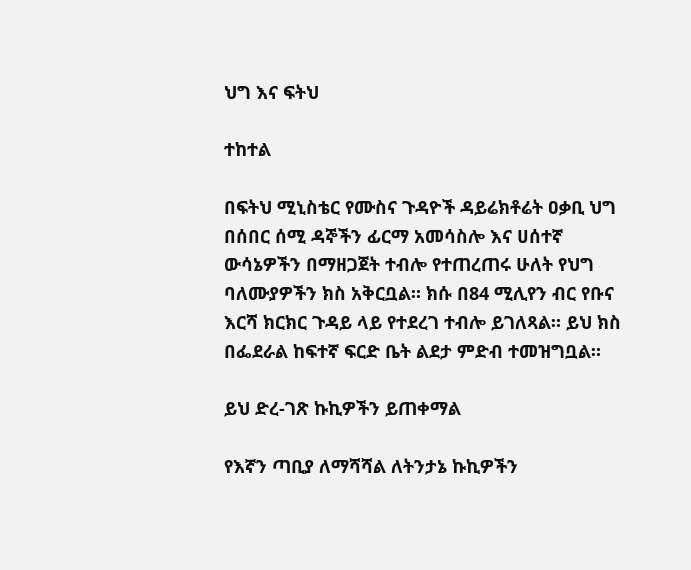ህግ እና ፍትህ

ተከተል

በፍትህ ሚኒስቴር የሙስና ጉዳዮች ዳይሬክቶሬት ዐቃቢ ህግ በሰበር ሰሚ ዳኞችን ፊርማ አመሳስሎ እና ሀሰተኛ ውሳኔዎችን በማዘጋጀት ተብሎ የተጠረጠሩ ሁለት የህግ ባለሙያዎችን ክስ አቅርቧል። ክሱ በ84 ሚሊየን ብር የቡና እርሻ ክርክር ጉዳይ ላይ የተደረገ ተብሎ ይገለጻል። ይህ ክስ በፌደራል ከፍተኛ ፍርድ ቤት ልደታ ምድብ ተመዝግቧል።

ይህ ድረ-ገጽ ኩኪዎችን ይጠቀማል

የእኛን ጣቢያ ለማሻሻል ለትንታኔ ኩኪዎችን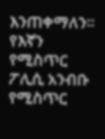እንጠቀማለን። የእኛን የሚስጥር ፖሊሲ አንብቡ የሚስጥር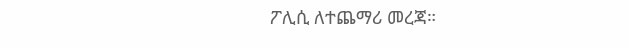ፖሊሲ ለተጨማሪ መረጃ።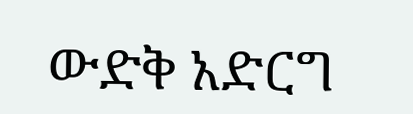ውድቅ አድርግ